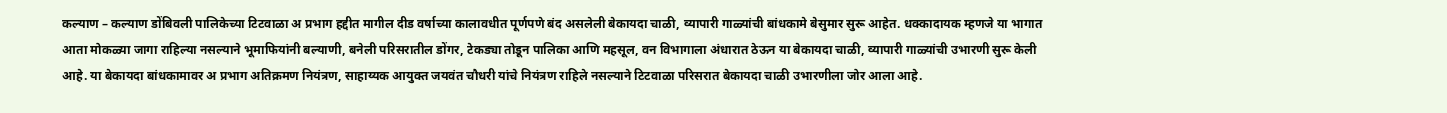कल्याण – कल्याण डोंबिवली पालिकेच्या टिटवाळा अ प्रभाग हद्दीत मागील दीड वर्षाच्या कालावधीत पूर्णपणे बंद असलेली बेकायदा चाळी, व्यापारी गाळ्यांची बांधकामे बेसुमार सुरू आहेत. धक्कादायक म्हणजे या भागात आता मोकळ्या जागा राहिल्या नसल्याने भूमाफियांनी बल्याणी, बनेली परिसरातील डोंगर, टेकड्या तोडून पालिका आणि महसूल, वन विभागाला अंधारात ठेऊन या बेकायदा चाळी, व्यापारी गाळ्यांची उभारणी सुरू केली आहे. या बेकायदा बांधकामावर अ प्रभाग अतिक्रमण नियंत्रण, साहाय्यक आयुक्त जयवंत चौधरी यांचे नियंत्रण राहिले नसल्याने टिटवाळा परिसरात बेकायदा चाळी उभारणीला जोर आला आहे.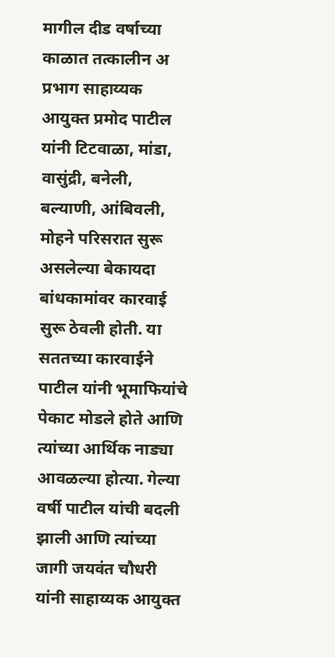मागील दीड वर्षाच्या काळात तत्कालीन अ प्रभाग साहाय्यक आयुक्त प्रमोद पाटील यांनी टिटवाळा, मांडा, वासुंद्री, बनेली, बल्याणी, आंबिवली, मोहने परिसरात सुरू असलेल्या बेकायदा बांधकामांवर कारवाई सुरू ठेवली होती. या सततच्या कारवाईने पाटील यांनी भूमाफियांचे पेकाट मोडले होते आणि त्यांच्या आर्थिक नाड्या आवळल्या होत्या. गेल्या वर्षी पाटील यांची बदली झाली आणि त्यांच्या जागी जयवंत चौधरी यांनी साहाय्यक आयुक्त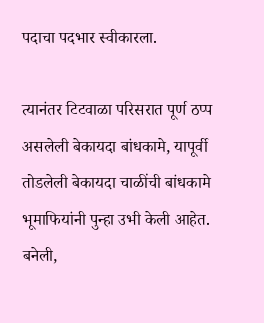पदाचा पदभार स्वीकारला.

त्यानंतर टिटवाळा परिसरात पूर्ण ठप्प असलेली बेकायदा बांधकामे, यापूर्वी तोडलेली बेकायदा चाळींची बांधकामे भूमाफियांनी पुन्हा उभी केली आहेत. बनेली,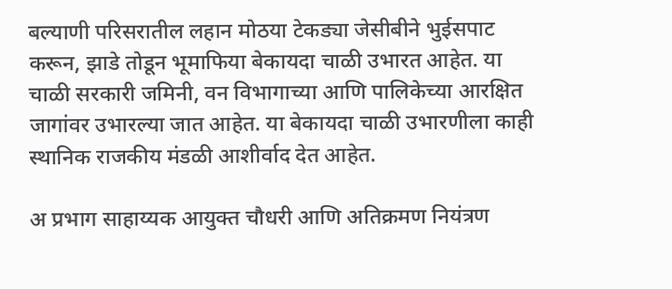बल्याणी परिसरातील लहान मोठया टेकड्या जेसीबीने भुईसपाट करून, झाडे तोडून भूमाफिया बेकायदा चाळी उभारत आहेत. या चाळी सरकारी जमिनी, वन विभागाच्या आणि पालिकेच्या आरक्षित जागांवर उभारल्या जात आहेत. या बेकायदा चाळी उभारणीला काही स्थानिक राजकीय मंडळी आशीर्वाद देत आहेत.

अ प्रभाग साहाय्यक आयुक्त चौधरी आणि अतिक्रमण नियंत्रण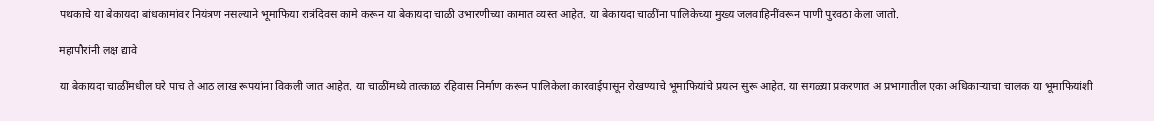पथकाचे या बेकायदा बांधकामांवर नियंत्रण नसल्याने भूमाफिया रात्रंदिवस कामे करून या बेकायदा चाळी उभारणीच्या कामात व्यस्त आहेत. या बेकायदा चाळींना पालिकेच्या मुख्य जलवाहिनींवरून पाणी पुरवठा केला जातो.

महापौरांनी लक्ष द्यावे

या बेकायदा चाळींमधील घरे पाच ते आठ लाख रूपयांना विकली जात आहेत. या चाळींमध्ये तात्काळ रहिवास निर्माण करून पालिकेला कारवाईपासून रोखण्याचे भूमाफियांचे प्रयत्न सुरू आहेत. या सगळ्या प्रकरणात अ प्रभागातील एका अधिकाऱ्याचा चालक या भूमाफियांशी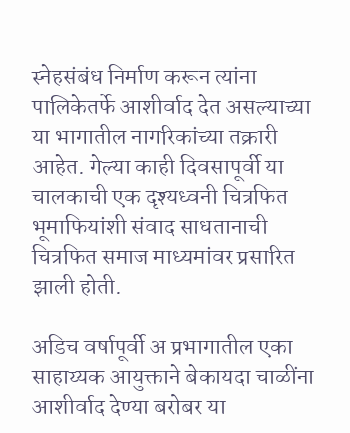स्नेहसंबंध निर्माण करून त्यांना पालिकेतर्फे आशीर्वाद देत असल्याच्या या भागातील नागरिकांच्या तक्रारी आहेत. गेल्या काही दिवसापूर्वी या चालकाची एक दृश्यध्वनी चित्रफित भूमाफियांशी संवाद साधतानाची चित्रफित समाज माध्यमांवर प्रसारित झाली होती.

अडिच वर्षापूर्वी अ प्रभागातील एका साहाय्यक आयुक्ताने बेकायदा चाळींना आशीर्वाद देण्या बरोबर या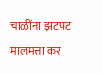चाळींना झटपट मालमत्ता कर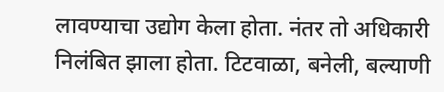लावण्याचा उद्योग केला होता. नंतर तो अधिकारी निलंबित झाला होता. टिटवाळा, बनेली, बल्याणी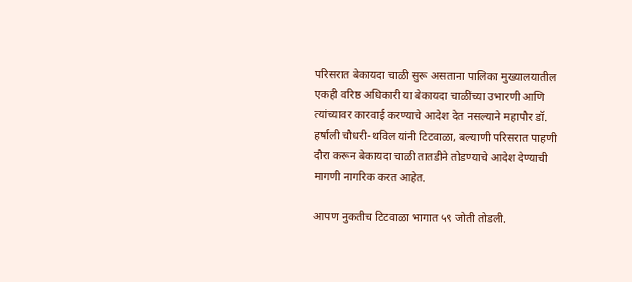परिसरात बेकायदा चाळी सुरू असताना पालिका मुख्यालयातील एकही वरिष्ठ अधिकारी या बेकायदा चाळींच्या उभारणी आणि त्यांच्यावर कारवाई करण्याचे आदेश देत नसल्याने महापौर डॉ. हर्षाली चौधरी-थविल यांनी टिटवाळा, बल्याणी परिसरात पाहणी दौरा करून बेकायदा चाळी तातडीने तोडण्याचे आदेश देण्याची मागणी नागरिक करत आहेत.

आपण नुकतीच टिटवाळा भागात ५९ जोती तोडली.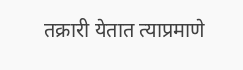तक्रारी येतात त्याप्रमाणे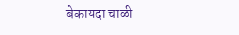बेकायदा चाळी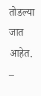तोडल्या जात आहेत. –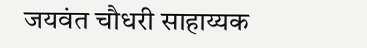जयवंत चौधरी साहाय्यक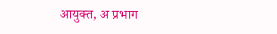आयुक्त, अ प्रभाग